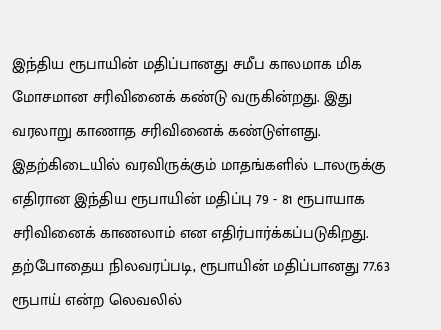இந்திய ரூபாயின் மதிப்பானது சமீப காலமாக மிக மோசமான சரிவினைக் கண்டு வருகின்றது. இது வரலாறு காணாத சரிவினைக் கண்டுள்ளது.
இதற்கிடையில் வரவிருக்கும் மாதங்களில் டாலருக்கு எதிரான இந்திய ரூபாயின் மதிப்பு 79 - 81 ரூபாயாக சரிவினைக் காணலாம் என எதிர்பார்க்கப்படுகிறது.
தற்போதைய நிலவரப்படி, ரூபாயின் மதிப்பானது 77.63 ரூபாய் என்ற லெவலில்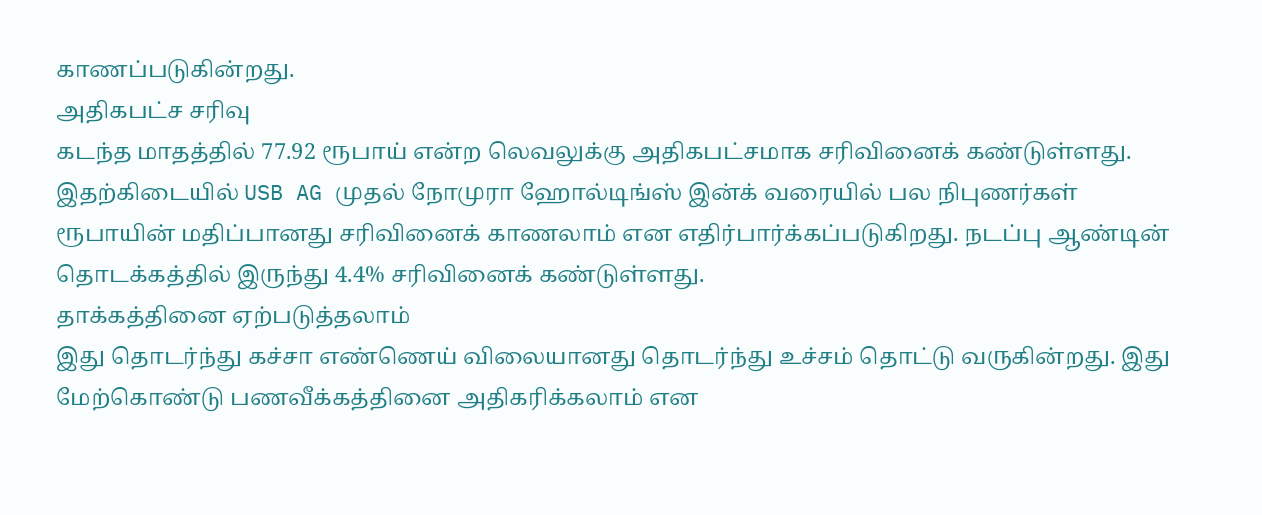காணப்படுகின்றது.
அதிகபட்ச சரிவு
கடந்த மாதத்தில் 77.92 ரூபாய் என்ற லெவலுக்கு அதிகபட்சமாக சரிவினைக் கண்டுள்ளது. இதற்கிடையில் USB AG முதல் நோமுரா ஹோல்டிங்ஸ் இன்க் வரையில் பல நிபுணர்கள் ரூபாயின் மதிப்பானது சரிவினைக் காணலாம் என எதிர்பார்க்கப்படுகிறது. நடப்பு ஆண்டின் தொடக்கத்தில் இருந்து 4.4% சரிவினைக் கண்டுள்ளது.
தாக்கத்தினை ஏற்படுத்தலாம்
இது தொடர்ந்து கச்சா எண்ணெய் விலையானது தொடர்ந்து உச்சம் தொட்டு வருகின்றது. இது மேற்கொண்டு பணவீக்கத்தினை அதிகரிக்கலாம் என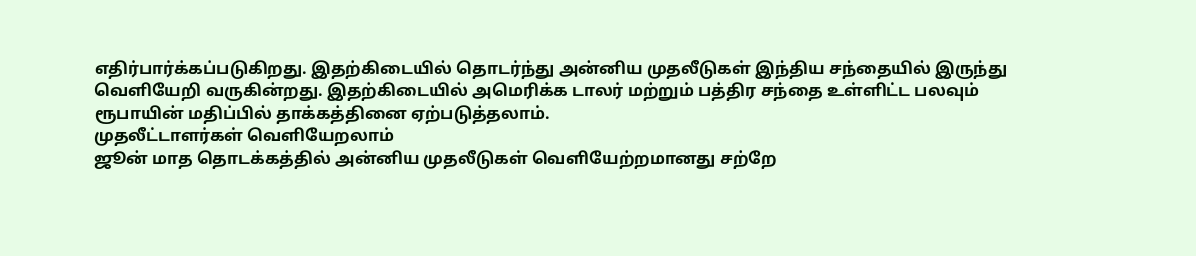எதிர்பார்க்கப்படுகிறது. இதற்கிடையில் தொடர்ந்து அன்னிய முதலீடுகள் இந்திய சந்தையில் இருந்து வெளியேறி வருகின்றது. இதற்கிடையில் அமெரிக்க டாலர் மற்றும் பத்திர சந்தை உள்ளிட்ட பலவும் ரூபாயின் மதிப்பில் தாக்கத்தினை ஏற்படுத்தலாம்.
முதலீட்டாளர்கள் வெளியேறலாம்
ஜூன் மாத தொடக்கத்தில் அன்னிய முதலீடுகள் வெளியேற்றமானது சற்றே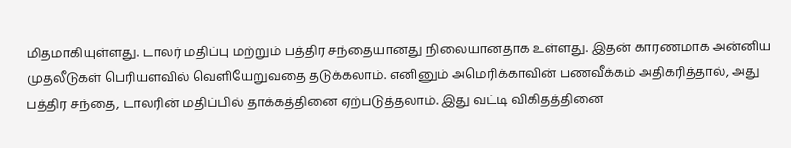மிதமாகியுள்ளது. டாலர் மதிப்பு மற்றும் பத்திர சந்தையானது நிலையானதாக உள்ளது. இதன் காரணமாக அன்னிய முதலீடுகள் பெரியளவில் வெளியேறுவதை தடுக்கலாம். எனினும் அமெரிக்காவின் பணவீக்கம் அதிகரித்தால், அது பத்திர சந்தை, டாலரின் மதிப்பில் தாக்கத்தினை ஏற்படுத்தலாம். இது வட்டி விகிதத்தினை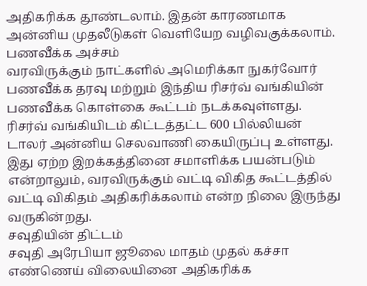அதிகரிக்க தூண்டலாம். இதன் காரணமாக அன்னிய முதலீடுகள் வெளியேற வழிவகுக்கலாம்.
பணவீக்க அச்சம்
வரவிருக்கும் நாட்களில் அமெரிக்கா நுகர்வோர் பணவீக்க தரவு மற்றும் இந்திய ரிசர்வ் வங்கியின் பணவீக்க கொள்கை கூட்டம் நடக்கவுள்ளது. ரிசர்வ் வங்கியிடம் கிட்டத்தட்ட 600 பில்லியன் டாலர் அன்னிய செலவாணி கையிருப்பு உள்ளது. இது ஏற்ற இறக்கத்தினை சமாளிக்க பயன்படும் என்றாலும், வரவிருக்கும் வட்டி விகித கூட்டத்தில் வட்டி விகிதம் அதிகரிக்கலாம் என்ற நிலை இருந்து வருகின்றது.
சவுதியின் திட்டம்
சவுதி அரேபியா ஜூலை மாதம் முதல் கச்சா எண்ணெய் விலையினை அதிகரிக்க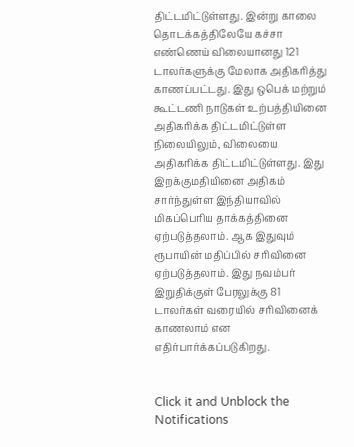திட்டமிட்டுள்ளது. இன்று காலை தொடக்கத்திலேயே கச்சா எண்ணெய் விலையானது 121 டாலர்களுக்கு மேலாக அதிகரித்து காணப்பட்டது. இது ஒபெக் மற்றும் கூட்டணி நாடுகள் உற்பத்தியினை அதிகரிக்க திட்டமிட்டுள்ள நிலையிலும், விலையை அதிகரிக்க திட்டமிட்டுள்ளது. இது இறக்குமதியினை அதிகம் சார்ந்துள்ள இந்தியாவில் மிகப்பெரிய தாக்கத்தினை ஏற்படுத்தலாம். ஆக இதுவும் ரூபாயின் மதிப்பில் சரிவினை ஏற்படுத்தலாம். இது நவம்பர் இறுதிக்குள் பேரலுக்கு 81 டாலர்கள் வரையில் சரிவினைக் காணலாம் என எதிர்பார்க்கப்படுகிறது.


Click it and Unblock the Notifications